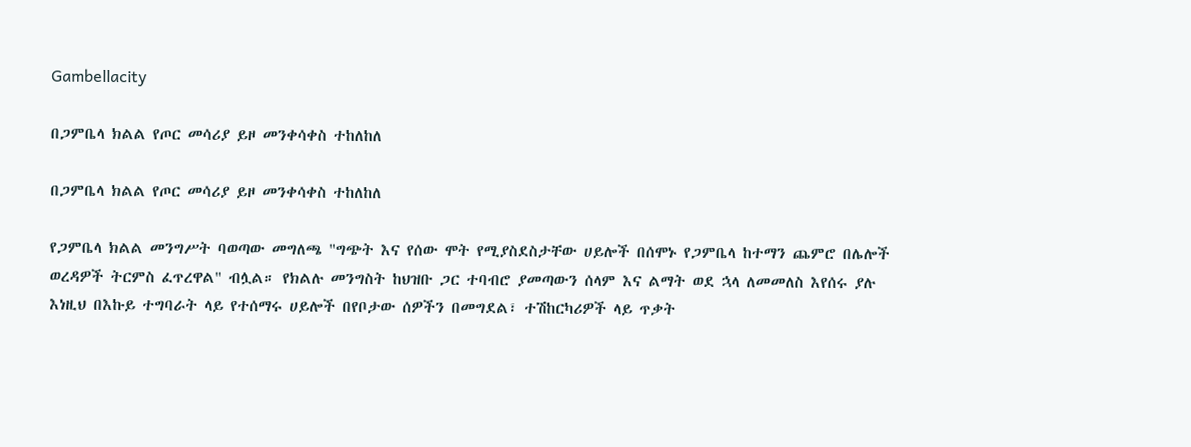Gambellacity

በጋምቤላ ክልል የጦር መሳሪያ ይዞ መንቀሳቀስ ተከለከለ

በጋምቤላ ክልል የጦር መሳሪያ ይዞ መንቀሳቀስ ተከለከለ

የጋምቤላ ክልል መንግሥት ባወጣው መግለጫ "ግጭት እና የሰው ሞት የሚያስደስታቸው ሀይሎች በሰሞኑ የጋምቤላ ከተማን ጨምሮ በሌሎች ወረዳዎች ትርምስ ፈጥረዋል" ብሏል። የክልሉ መንግስት ከህዝቡ ጋር ተባብሮ ያመጣውን ሰላም እና ልማት ወደ ኋላ ለመመለስ እየሰሩ ያሉ እነዚህ በእኩይ ተግባራት ላይ የተሰማሩ ሀይሎች በየቦታው ሰዎችን በመግደል፣ ተሽከርካሪዎች ላይ ጥቃት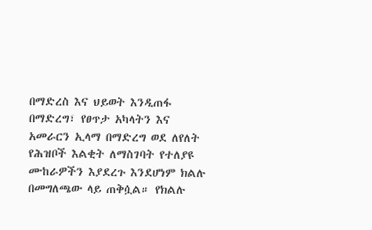በማድረስ እና ህይወት እንዲጠፋ በማድረግ፣ የፀጥታ አካላትን እና አመራርን ኢላማ በማድረግ ወደ ለየለት የሕዝቦች እልቂት ለማስገባት የተለያዩ ሙከራዎችን እያደረጉ እንደሆነም ክልሉ በመግለጫው ላይ ጠቅሷል። የክልሉ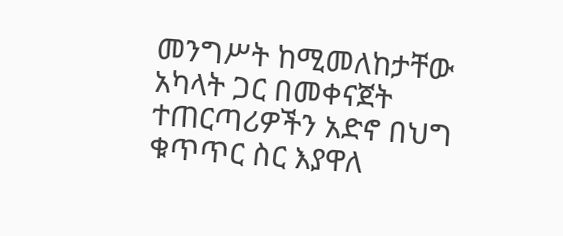መንግሥት ከሚመለከታቸው አካላት ጋር በመቀናጀት ተጠርጣሪዎችን አድኖ በህግ ቁጥጥር ስር እያዋለ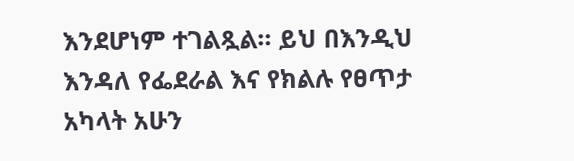እንደሆነም ተገልጿል። ይህ በእንዲህ እንዳለ የፌደራል እና የክልሉ የፀጥታ አካላት አሁን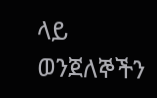ላይ ወንጀለኞችን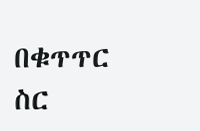በቁጥጥር ስር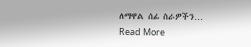ለማዋል ሰፊ ስራዎችን…
Read More